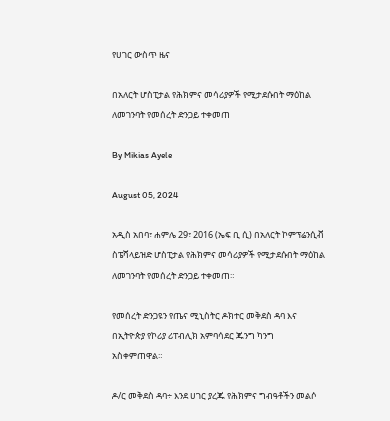የሀገር ውስጥ ዜና

በአለርት ሆስፒታል የሕክምና መሳሪያዎች የሚታደሱበት ማዕከል ለመገንባት የመሰረት ድንጋይ ተቀመጠ

By Mikias Ayele

August 05, 2024

አዲስ አበባ፣ ሐምሌ 29፣ 2016 (ኤፍ ቢ ሲ) በአለርት ኮምፕሬንሲቭ ስፔሻላይዝድ ሆስፒታል የሕክምና መሳሪያዎች የሚታደሱበት ማዕከል ለመገንባት የመሰረት ድንጋይ ተቀመጠ።

የመሰረት ድንጋዩን የጤና ሚኒስትር ዶክተር መቅደስ ዳባ እና በኢትዮጵያ የኮሪያ ሪፐብሊክ አምባሳደር ጁንግ ካንግ አስቀምጠዋል።

ዶ/ር መቅደስ ዳባ÷ እንደ ሀገር ያረጁ የሕክምና ግብዓቶችን መልሶ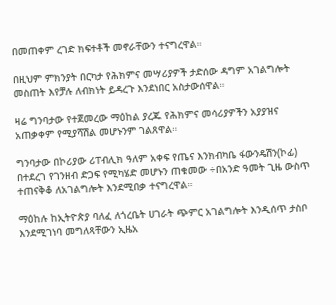በመጠቀም ረገድ ክፍተቶች መኖራቸውን ተናግረዋል።

በዚህም ምክንያት በርካታ የሕክምና መሣሪያዎች ታድሰው ዳግም አገልግሎት መስጠት እየቻሉ ለብክነት ይዳረጉ እንደነበር አስታውሰዋል።

ዛሬ ግንባታው የተጀመረው ማዕከል ያረጁ የሕክምና መሳሪያዎችን አያያዝና አጠቃቀም የሚያሻሽል መሆኑንም ገልጸዋል።

ግንባታው በኮሪያው ሪፐብሊክ ዓለም አቀፍ የጤና እንክብካቤ ፋውንዴሽን(ኮፊ) በተደረገ የገንዘብ ድጋፍ የሚካሄድ መሆኑን ጠቁመው ÷በአንድ ዓመት ጊዜ ውስጥ ተጠናቅቆ ለአገልግሎት እንደሚበቃ ተናግረዋል።

ማዕከሉ ከኢትዮጵያ ባለፈ ለጎረቤት ሀገራት ጭምር አገልግሎት እንዲሰጥ ታስቦ እንደሚገነባ መግለጻቸውን ኢዜአ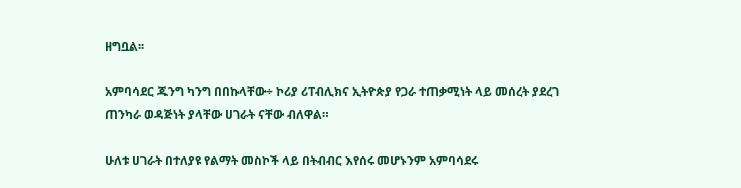ዘግቧል፡፡

አምባሳደር ጁንግ ካንግ በበኩላቸው÷ ኮሪያ ሪፐብሊክና ኢትዮጵያ የጋራ ተጠቃሚነት ላይ መሰረት ያደረገ ጠንካራ ወዳጅነት ያላቸው ሀገራት ናቸው ብለዋል።

ሁለቱ ሀገራት በተለያዩ የልማት መስኮች ላይ በትብብር እየሰሩ መሆኑንም አምባሳደሩ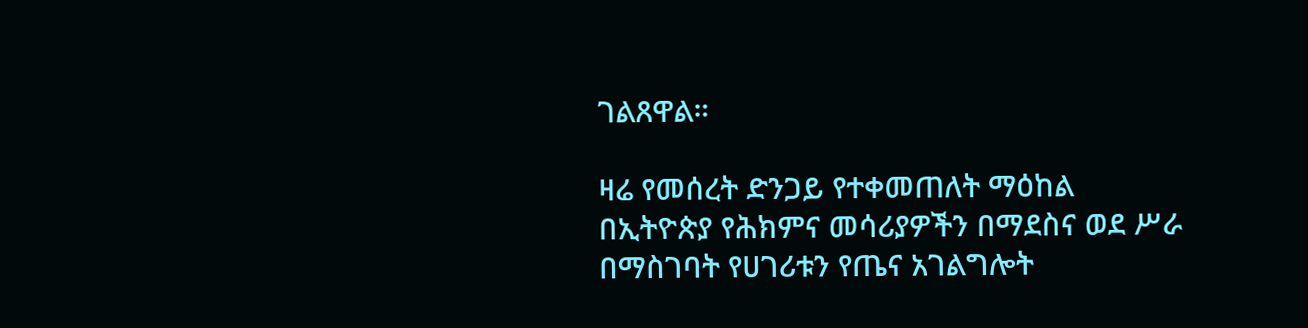ገልጸዋል።

ዛሬ የመሰረት ድንጋይ የተቀመጠለት ማዕከል በኢትዮጵያ የሕክምና መሳሪያዎችን በማደስና ወደ ሥራ በማስገባት የሀገሪቱን የጤና አገልግሎት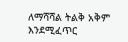ለማሻሻል ትልቅ አቅም እንደሚፈጥር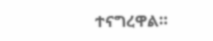ተናግረዋል።